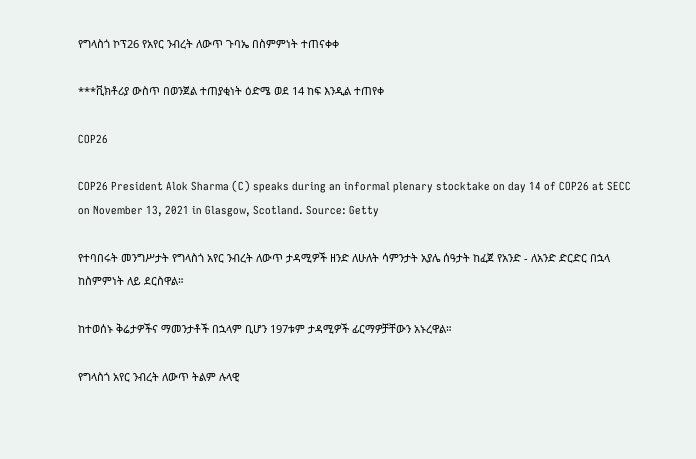የግላስጎ ኮፕ26 የአየር ንብረት ለውጥ ጉባኤ በስምምነት ተጠናቀቀ

***ቪክቶሪያ ውስጥ በወንጀል ተጠያቂነት ዕድሜ ወደ 14 ከፍ እንዲል ተጠየቀ

COP26

COP26 President Alok Sharma (C) speaks during an informal plenary stocktake on day 14 of COP26 at SECC on November 13, 2021 in Glasgow, Scotland. Source: Getty

የተባበሩት መንግሥታት የግላስጎ አየር ንብረት ለውጥ ታዳሚዎች ዘንድ ለሁለት ሳምንታት አያሌ ሰዓታት ከፈጀ የአንድ - ለአንድ ድርድር በኋላ ከስምምነት ለይ ደርስዋል።

ከተወሰኑ ቅሬታዎችና ማመንታቶች በኋላም ቢሆን 197ቱም ታዳሚዎች ፊርማዎቻቸውን አኑረዋል።

የግላስጎ አየር ንብረት ለውጥ ትልም ሉላዊ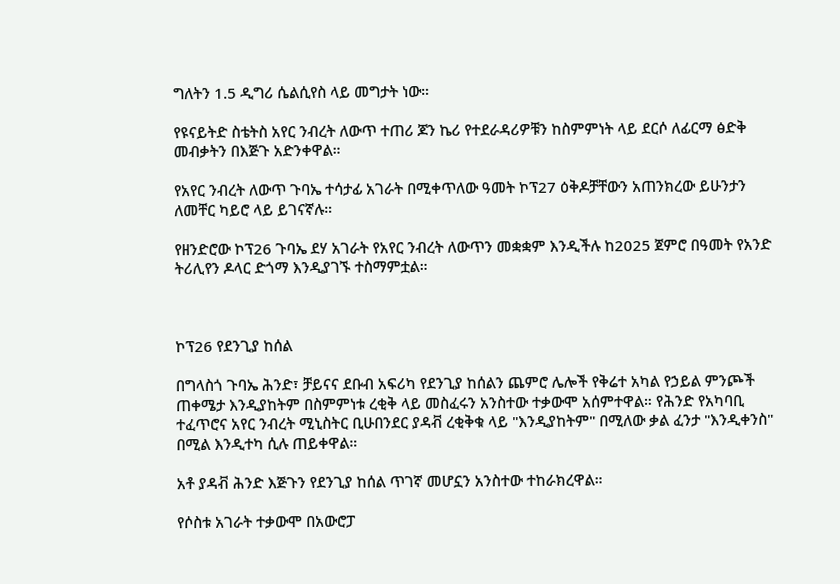ግለትን 1.5 ዲግሪ ሴልሲየስ ላይ መግታት ነው።

የዩናይትድ ስቴትስ አየር ንብረት ለውጥ ተጠሪ ጆን ኬሪ የተደራዳሪዎቹን ከስምምነት ላይ ደርሶ ለፊርማ ፅድቅ መብቃትን በእጅጉ አድንቀዋል።

የአየር ንብረት ለውጥ ጉባኤ ተሳታፊ አገራት በሚቀጥለው ዓመት ኮፕ27 ዕቅዶቻቸውን አጠንክረው ይሁንታን ለመቸር ካይሮ ላይ ይገናኛሉ።

የዘንድሮው ኮፕ26 ጉባኤ ደሃ አገራት የአየር ንብረት ለውጥን መቋቋም እንዲችሉ ከ2025 ጀምሮ በዓመት የአንድ ትሪሊየን ዶላር ድጎማ እንዲያገኙ ተስማምቷል።



ኮፕ26 የደንጊያ ከሰል

በግላስጎ ጉባኤ ሕንድ፣ ቻይናና ደቡብ አፍሪካ የደንጊያ ከሰልን ጨምሮ ሌሎች የቅሬተ አካል የኃይል ምንጮች ጠቀሜታ እንዲያከትም በስምምነቱ ረቂቅ ላይ መስፈሩን አንስተው ተቃውሞ አሰምተዋል። የሕንድ የአካባቢ ተፈጥሮና አየር ንብረት ሚኒስትር ቢሁበንደር ያዳቭ ረቂቅቁ ላይ "እንዲያከትም" በሚለው ቃል ፈንታ "እንዲቀንስ" በሚል እንዲተካ ሲሉ ጠይቀዋል።

አቶ ያዳቭ ሕንድ እጅጉን የደንጊያ ከሰል ጥገኛ መሆኗን አንስተው ተከራክረዋል።

የሶስቱ አገራት ተቃውሞ በአውሮፓ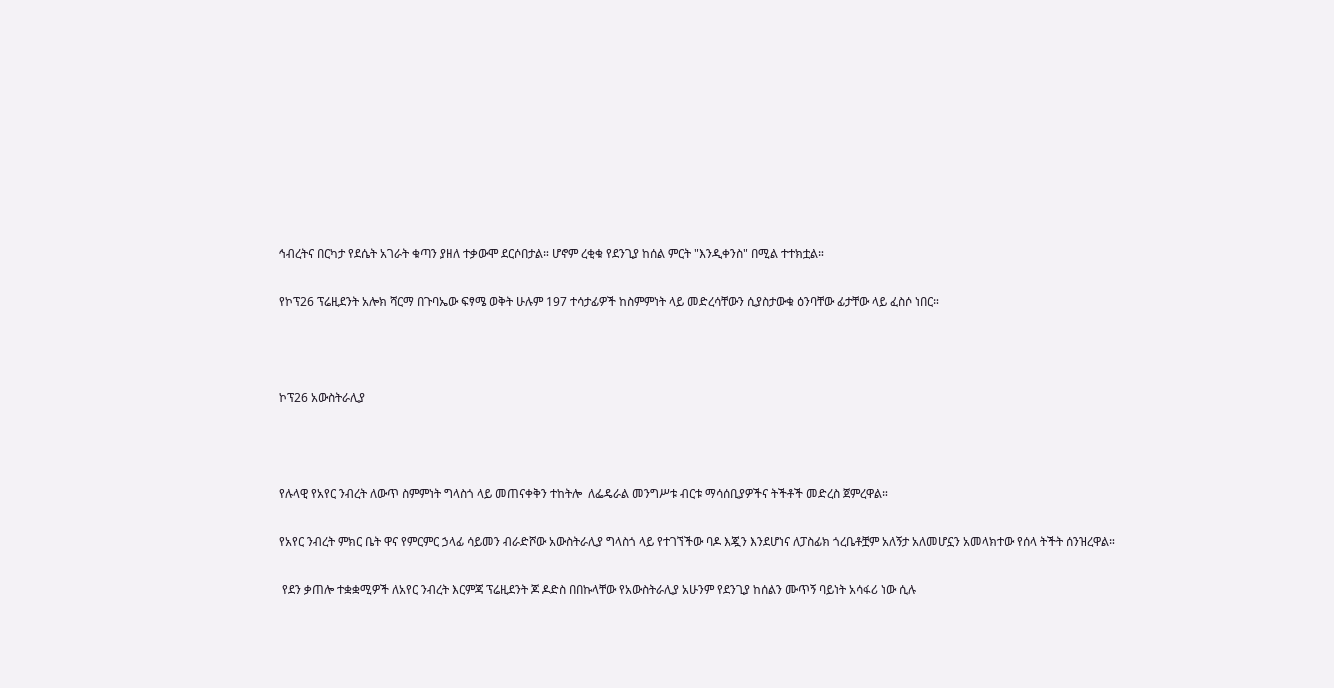ኅብረትና በርካታ የደሴት አገራት ቁጣን ያዘለ ተቃውሞ ደርሶበታል። ሆኖም ረቂቁ የደንጊያ ከሰል ምርት "እንዲቀንስ" በሚል ተተክቷል።

የኮፕ26 ፕሬዚደንት አሎክ ሻርማ በጉባኤው ፍፃሜ ወቅት ሁሉም 197 ተሳታፊዎች ከስምምነት ላይ መድረሳቸውን ሲያስታውቁ ዕንባቸው ፊታቸው ላይ ፈስሶ ነበር።



ኮፕ26 አውስትራሊያ



የሉላዊ የአየር ንብረት ለውጥ ስምምነት ግላስጎ ላይ መጠናቀቅን ተከትሎ  ለፌዴራል መንግሥቱ ብርቱ ማሳሰቢያዎችና ትችቶች መድረስ ጀምረዋል።

የአየር ንብረት ምክር ቤት ዋና የምርምር ኃላፊ ሳይመን ብራድሾው አውስትራሊያ ግላስጎ ላይ የተገኘችው ባዶ እጇን እንደሆነና ለፓስፊክ ጎረቤቶቿም አለኝታ አለመሆኗን አመላክተው የሰላ ትችት ሰንዝረዋል።

 የደን ቃጠሎ ተቋቋሚዎች ለአየር ንብረት እርምጃ ፕሬዚደንት ጆ ዶድስ በበኩላቸው የአውስትራሊያ አሁንም የደንጊያ ከሰልን ሙጥኝ ባይነት አሳፋሪ ነው ሲሉ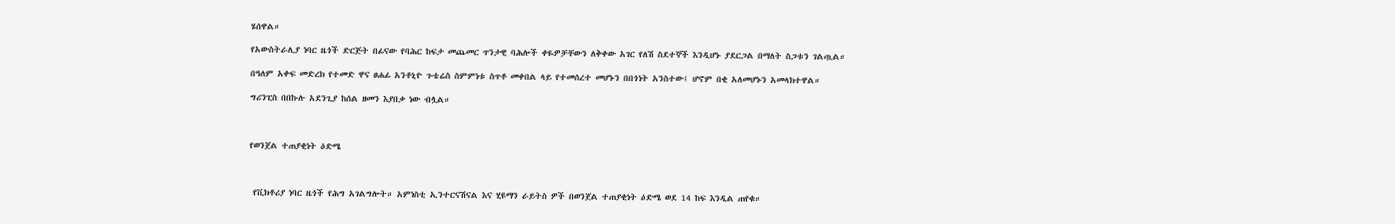ሄሰዋል።

የአውስትራሊያ ነባር ዜጎች ድርጅት በፊናው የባሕር ከፍታ መጨመር ጥንታዊ ባሕሎች ቀዬዎቻቸውን ለቅቀው አገር የለሽ ስደተኞች እንዲሆኑ ያደርጋል በማለት ስጋቱን ገልጧል።

በዓለም አቀፍ መድረክ የተመድ ዋና ፀሐፊ አንቶኒዮ ጉቴሬስ ስምምነቱ ስጥቶ መቀበል ላይ የተመሰረተ መሆኑን በበጎነት አንስተው፤ ሆኖም በቂ አለመሆኑን አመላክተዋል።

ግሪንፒስ በበኩሉ አደንጊያ ከሰል ዘመን እያበቃ ነው ብሏል።



የወንጀል ተጠያቂነት ዕድሜ



 የቪክቶሪያ ነባር ዜጎች የሕግ አገልግሎት። አምነስቲ ኢንተርናሽናል እና ሂዩማን ራይትስ ዎች በወንጀል ተጠያቂነት ዕድሜ ወደ 14 ከፍ እንዲል ጠየቁ።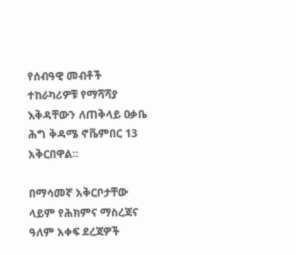የሰብዓዊ መብቶች ተከራካሪዎቹ የማሻሻያ እቅዳቸውን ለጠቅላይ ዐቃቤ ሕግ ቅዳሜ ኖቬምበር 13 አቅርበዋል።

በማሳመኛ አቅርቦታቸው ላይም የሕክምና ማስረጃና ዓለም አቀፍ ደረጃዎች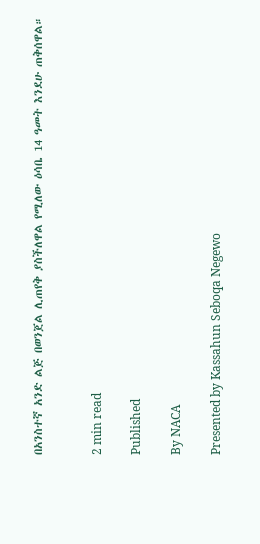በአንስተኛ አንድ ልጅ በወንጀል ሊጠየቅ ያስችለዋል የሚለው ዕሳቤ 14 ዓመት እንደሁ ጠቅሰዋል።


2 min read

Published

By NACA

Presented by Kassahun Seboqa Negewo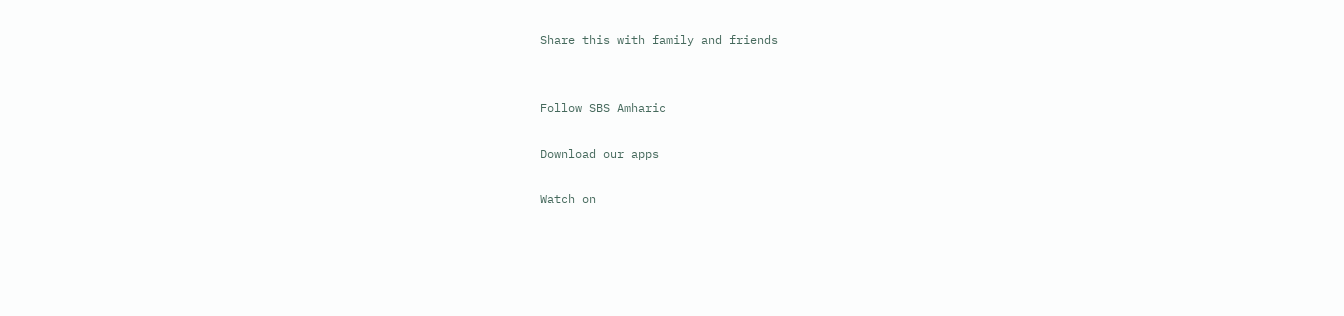Share this with family and friends


Follow SBS Amharic

Download our apps

Watch on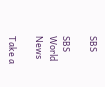SBS

SBS World News

Take a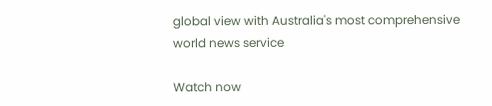global view with Australia's most comprehensive world news service

Watch now